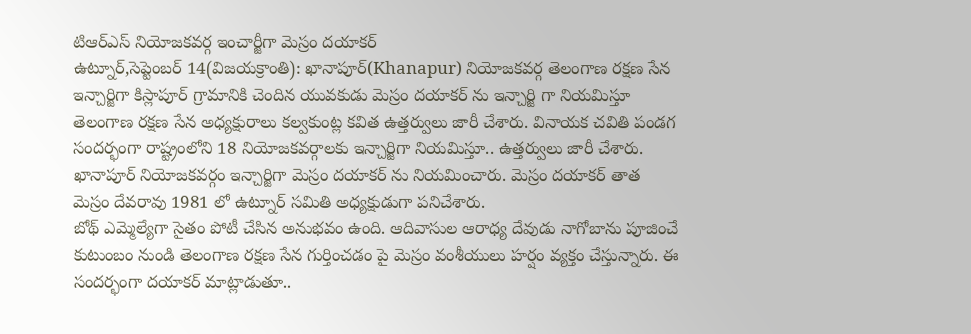టిఆర్ఎస్ నియోజకవర్గ ఇంచార్జీగా మెస్రం దయాకర్
ఉట్నూర్,సెప్టెంబర్ 14(విజయక్రాంతి): ఖానాపూర్(Khanapur) నియోజకవర్గ తెలంగాణ రక్షణ సేన ఇన్చార్జిగా కిస్లాపూర్ గ్రామానికి చెందిన యువకుడు మెస్రం దయాకర్ ను ఇన్చార్జి గా నియమిస్తూ తెలంగాణ రక్షణ సేన అధ్యక్షురాలు కల్వకుంట్ల కవిత ఉత్తర్వులు జారీ చేశారు. వినాయక చవితి పండగ సందర్భంగా రాష్ట్రంలోని 18 నియోజకవర్గాలకు ఇన్చార్జిగా నియమిస్తూ.. ఉత్తర్వులు జారీ చేశారు. ఖానాపూర్ నియోజకవర్గం ఇన్చార్జిగా మెస్రం దయాకర్ ను నియమించారు. మెస్రం దయాకర్ తాత మెస్రం దేవరావు 1981 లో ఉట్నూర్ సమితి అధ్యక్షుడుగా పనిచేశారు.
బోథ్ ఎమ్మెల్యేగా సైతం పోటీ చేసిన అనుభవం ఉంది. ఆదివాసుల ఆరాధ్య దేవుడు నాగోబాను పూజించే కుటుంబం నుండి తెలంగాణ రక్షణ సేన గుర్తించడం పై మెస్రం వంశీయులు హర్షం వ్యక్తం చేస్తున్నారు. ఈ సందర్భంగా దయాకర్ మాట్లాడుతూ..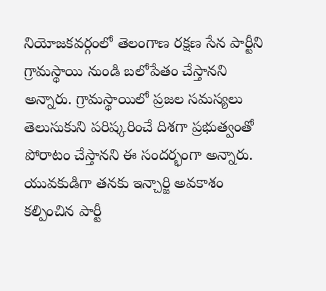నియోజకవర్గంలో తెలంగాణ రక్షణ సేన పార్టీని గ్రామస్థాయి నుండి బలోపేతం చేస్తానని అన్నారు. గ్రామస్థాయిలో ప్రజల సమస్యలు తెలుసుకుని పరిష్కరించే దిశగా ప్రభుత్వంతో పోరాటం చేస్తానని ఈ సందర్భంగా అన్నారు. యువకుడిగా తనకు ఇన్చార్జి అవకాశం కల్పించిన పార్టీ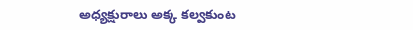అధ్యక్షురాలు అక్క కల్వకుంట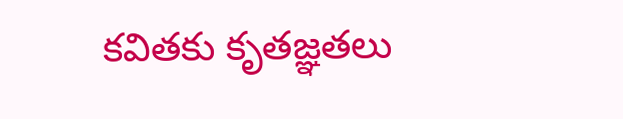కవితకు కృతజ్ఞతలు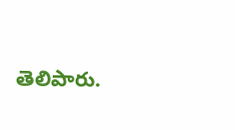తెలిపారు.